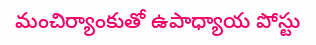మంచిర్యాంకుతో ఉపాధ్యాయ పోస్టు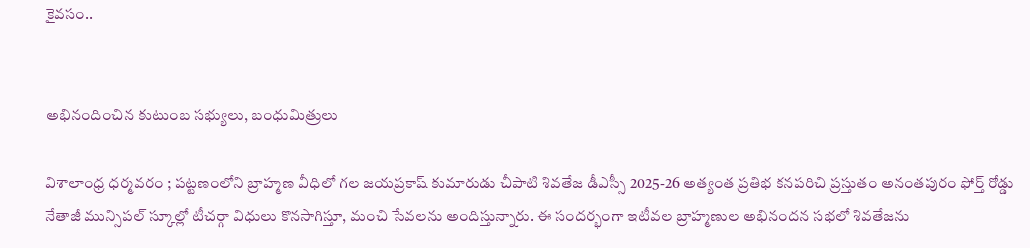కైవసం..


అభినందించిన కుటుంబ సభ్యులు, బంధుమిత్రులు

విశాలాంధ్ర ధర్మవరం ; పట్టణంలోని బ్రాహ్మణ వీధిలో గల జయప్రకాష్ కుమారుడు చీపాటి శివతేజ డీఎస్సీ 2025-26 అత్యంత ప్రతిభ కనపరిచి ప్రస్తుతం అనంతపురం ఫోర్త్ రోడ్డు నేతాజీ మున్సిపల్ స్కూల్లో టీచర్గా విధులు కొనసాగిస్తూ, మంచి సేవలను అందిస్తున్నారు. ఈ సందర్భంగా ఇటీవల బ్రాహ్మణుల అభినందన సభలో శివతేజను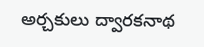అర్చకులు ద్వారకనాథ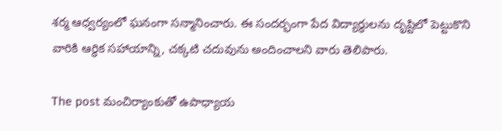శర్మ ఆధ్వర్యంలో ఘనంగా సన్మానించారు. ఈ సందర్భంగా పేద విద్యార్థులను దృష్టిలో పెట్టుకొని వారికి ఆర్థిక సహాయాన్ని, చక్కటి చదువును అందించాలని వారు తెలిపారు.

The post మంచిర్యాంకుతో ఉపాధ్యాయ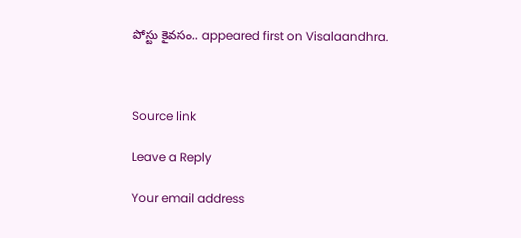పోస్టు కైవసం.. appeared first on Visalaandhra.



Source link

Leave a Reply

Your email address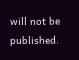will not be published.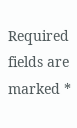Required fields are marked *